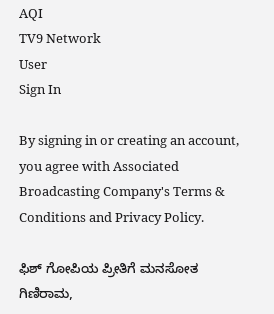AQI
TV9 Network
User
Sign In

By signing in or creating an account, you agree with Associated Broadcasting Company's Terms & Conditions and Privacy Policy.

ಫಿಶ್ ಗೋಪಿಯ ಪ್ರೀತಿಗೆ ಮನಸೋತ ಗಿಣಿರಾಮ,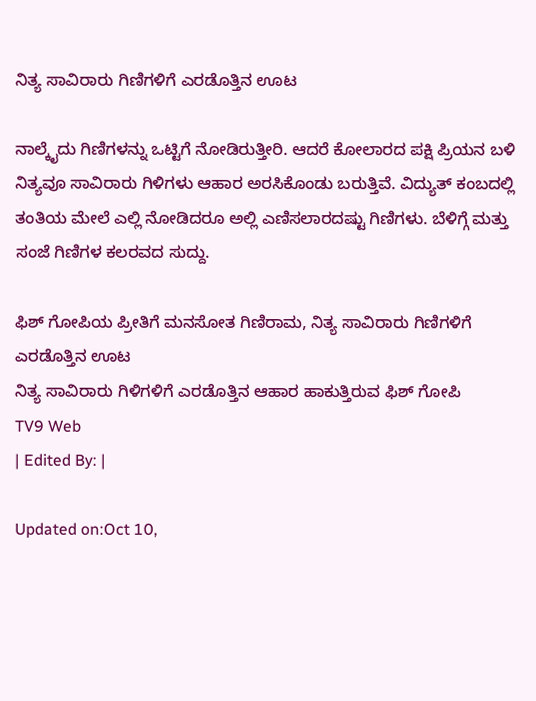ನಿತ್ಯ ಸಾವಿರಾರು ಗಿಣಿಗಳಿಗೆ ಎರಡೊತ್ತಿನ ಊಟ

ನಾಲ್ಕೈದು ಗಿಣಿಗಳನ್ನು ಒಟ್ಟಿಗೆ ನೋಡಿರುತ್ತೀರಿ. ಆದರೆ ಕೋಲಾರದ ಪಕ್ಷಿ ಪ್ರಿಯನ ಬಳಿ ನಿತ್ಯವೂ ಸಾವಿರಾರು ಗಿಳಿಗಳು ಆಹಾರ ಅರಸಿಕೊಂಡು ಬರುತ್ತಿವೆ. ವಿದ್ಯುತ್ ಕಂಬದಲ್ಲಿ ತಂತಿಯ ಮೇಲೆ ಎಲ್ಲಿ ನೋಡಿದರೂ ಅಲ್ಲಿ ಎಣಿಸಲಾರದಷ್ಟು ಗಿಣಿಗಳು. ಬೆಳಿಗ್ಗೆ ಮತ್ತು ಸಂಜೆ ಗಿಣಿಗಳ ಕಲರವದ ಸುದ್ದು.

ಫಿಶ್ ಗೋಪಿಯ ಪ್ರೀತಿಗೆ ಮನಸೋತ ಗಿಣಿರಾಮ, ನಿತ್ಯ ಸಾವಿರಾರು ಗಿಣಿಗಳಿಗೆ ಎರಡೊತ್ತಿನ ಊಟ
ನಿತ್ಯ ಸಾವಿರಾರು ಗಿಳಿಗಳಿಗೆ ಎರಡೊತ್ತಿನ ಆಹಾರ ಹಾಕುತ್ತಿರುವ ಫಿಶ್ ಗೋಪಿ
TV9 Web
| Edited By: |

Updated on:Oct 10,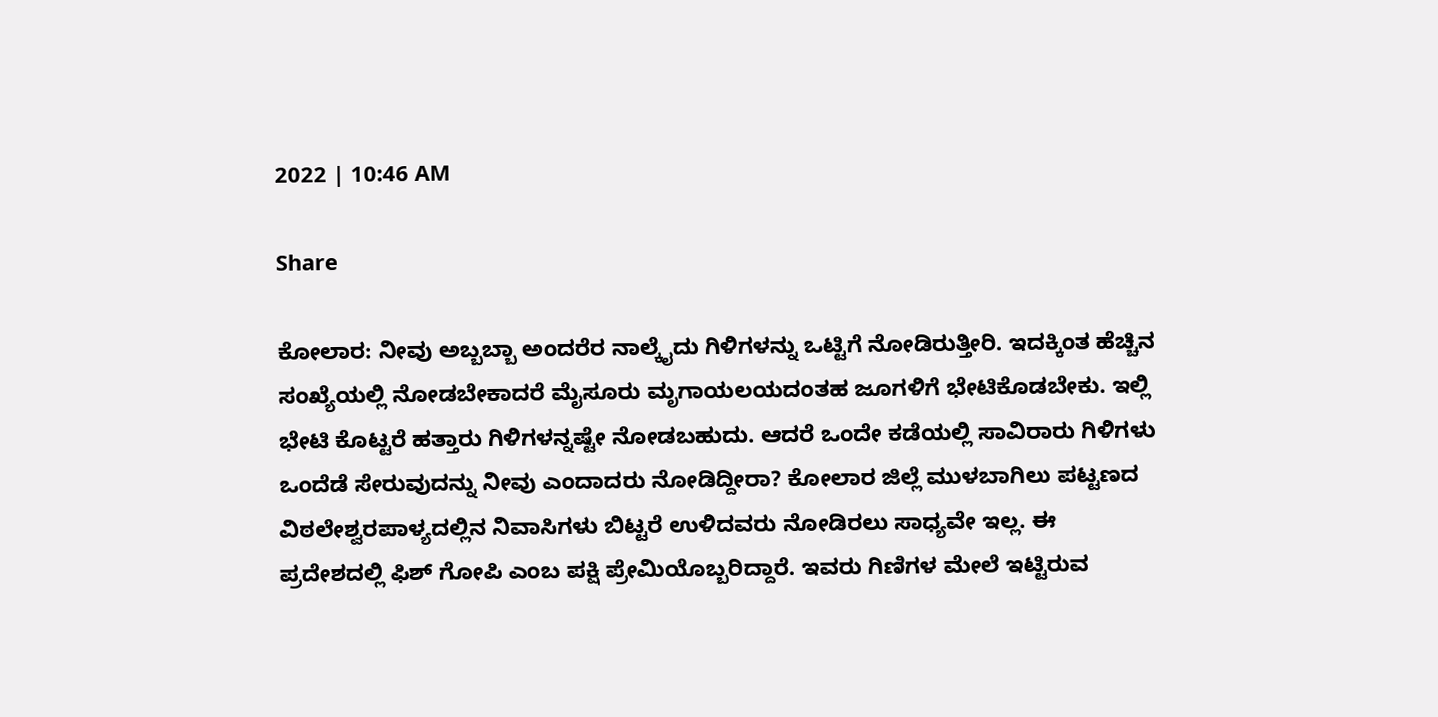2022 | 10:46 AM

Share

ಕೋಲಾರ: ನೀವು ಅಬ್ಬಬ್ಬಾ ಅಂದರೆರ ನಾಲ್ಕೈದು ಗಿಳಿಗಳನ್ನು ಒಟ್ಟಿಗೆ ನೋಡಿರುತ್ತೀರಿ. ಇದಕ್ಕಿಂತ ಹೆಚ್ಚಿನ ಸಂಖ್ಯೆಯಲ್ಲಿ ನೋಡಬೇಕಾದರೆ ಮೈಸೂರು ಮೃಗಾಯಲಯದಂತಹ ಜೂಗಳಿಗೆ ಭೇಟಿಕೊಡಬೇಕು. ಇಲ್ಲಿ ಭೇಟಿ ಕೊಟ್ಟರೆ ಹತ್ತಾರು ಗಿಳಿಗಳನ್ನಷ್ಟೇ ನೋಡಬಹುದು. ಆದರೆ ಒಂದೇ ಕಡೆಯಲ್ಲಿ ಸಾವಿರಾರು ಗಿಳಿಗಳು ಒಂದೆಡೆ ಸೇರುವುದನ್ನು ನೀವು ಎಂದಾದರು ನೋಡಿದ್ದೀರಾ? ಕೋಲಾರ ಜಿಲ್ಲೆ ಮುಳಬಾಗಿಲು ಪಟ್ಟಣದ ವಿಠಲೇಶ್ವರಪಾಳ್ಯದಲ್ಲಿನ ನಿವಾಸಿಗಳು ಬಿಟ್ಟರೆ ಉಳಿದವರು ನೋಡಿರಲು ಸಾಧ್ಯವೇ ಇಲ್ಲ. ಈ ಪ್ರದೇಶದಲ್ಲಿ ಫಿಶ್ ಗೋಪಿ ಎಂಬ ಪಕ್ಷಿ ಪ್ರೇಮಿಯೊಬ್ಬರಿದ್ದಾರೆ. ಇವರು ಗಿಣಿಗಳ ಮೇಲೆ ಇಟ್ಟಿರುವ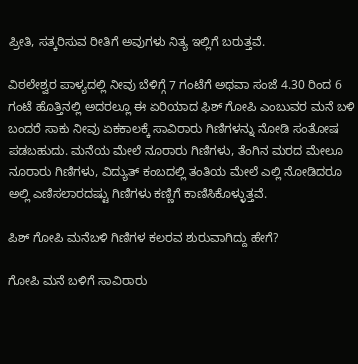ಪ್ರೀತಿ, ಸತ್ಕರಿಸುವ ರೀತಿಗೆ ಅವುಗಳು ನಿತ್ಯ ಇಲ್ಲಿಗೆ ಬರುತ್ತವೆ.

ವಿಠಲೇಶ್ವರ ಪಾಳ್ಯದಲ್ಲಿ ನೀವು ಬೆಳಿಗ್ಗೆ 7 ಗಂಟೆಗೆ ಅಥವಾ ಸಂಜೆ 4.30 ರಿಂದ 6 ಗಂಟೆ ಹೊತ್ತಿನಲ್ಲಿ ಅದರಲ್ಲೂ ಈ ಏರಿಯಾದ ಫಿಶ್ ಗೋಪಿ ಎಂಬುವರ ಮನೆ ಬಳಿ ಬಂದರೆ ಸಾಕು ನೀವು ಏಕಕಾಲಕ್ಕೆ ಸಾವಿರಾರು ಗಿಣಿಗಳನ್ನು ನೋಡಿ ಸಂತೋಷ ಪಡಬಹುದು. ಮನೆಯ ಮೇಲೆ ನೂರಾರು ಗಿಣಿಗಳು, ತೆಂಗಿನ ಮರದ ಮೇಲೂ ನೂರಾರು ಗಿಣಿಗಳು, ವಿದ್ಯುತ್ ಕಂಬದಲ್ಲಿ ತಂತಿಯ ಮೇಲೆ ಎಲ್ಲಿ ನೋಡಿದರೂ ಅಲ್ಲಿ ಎಣಿಸಲಾರದಷ್ಟು ಗಿಣಿಗಳು ಕಣ್ಣಿಗೆ ಕಾಣಿಸಿಕೊಳ್ಳುತ್ತವೆ.

ಪಿಶ್ ಗೋಪಿ ಮನೆಬಳಿ ಗಿಣಿಗಳ ಕಲರವ ಶುರುವಾಗಿದ್ದು ಹೇಗೆ?

ಗೋಪಿ ಮನೆ ಬಳಿಗೆ ಸಾವಿರಾರು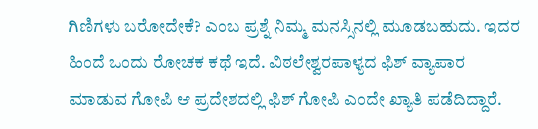ಗಿಣಿಗಳು ಬರೋದೇಕೆ? ಎಂಬ ಪ್ರಶ್ನೆ ನಿಮ್ಮ ಮನಸ್ಸಿನಲ್ಲಿ ಮೂಡಬಹುದು. ಇದರ ಹಿಂದೆ ಒಂದು ರೋಚಕ ಕಥೆ ಇದೆ. ವಿಠಲೇಶ್ವರಪಾಳ್ಯದ ಫಿಶ್ ವ್ಯಾಪಾರ ಮಾಡುವ ಗೋಪಿ ಆ ಪ್ರದೇಶದಲ್ಲಿ ಫಿಶ್ ಗೋಪಿ ಎಂದೇ ಖ್ಯಾತಿ ಪಡೆದಿದ್ದಾರೆ.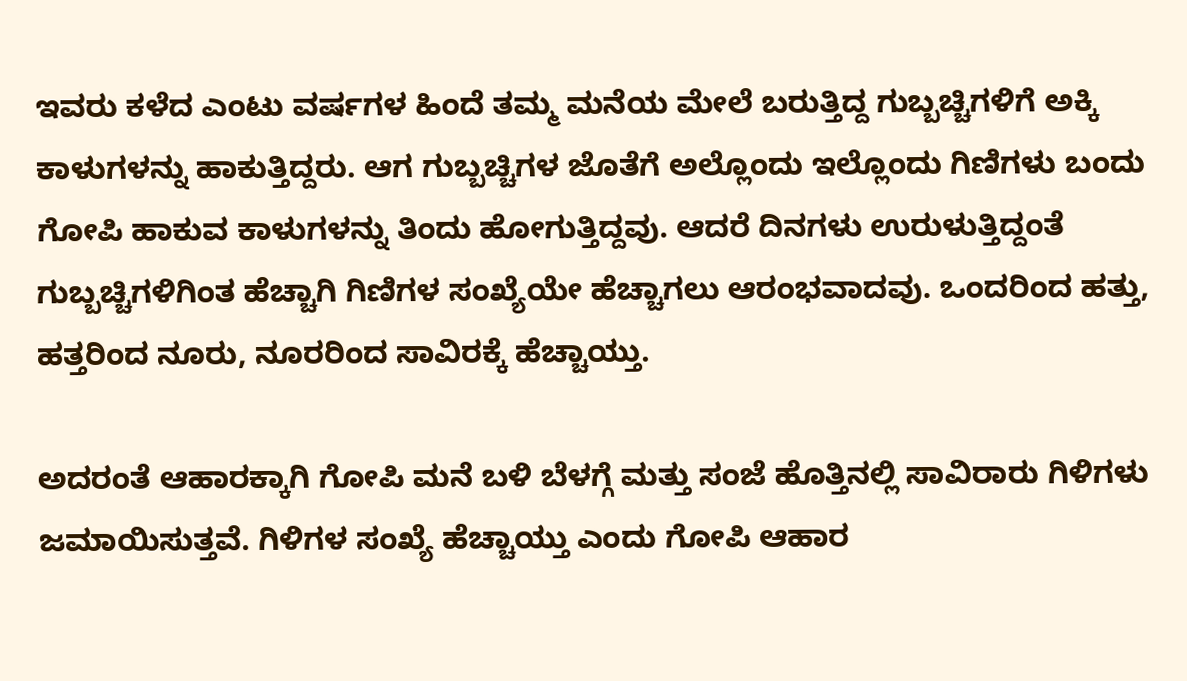ಇವರು ಕಳೆದ ಎಂಟು ವರ್ಷಗಳ ಹಿಂದೆ ತಮ್ಮ ಮನೆಯ ಮೇಲೆ ಬರುತ್ತಿದ್ದ ಗುಬ್ಬಚ್ಚಿಗಳಿಗೆ ಅಕ್ಕಿ ಕಾಳುಗಳನ್ನು ಹಾಕುತ್ತಿದ್ದರು. ಆಗ ಗುಬ್ಬಚ್ಚಿಗಳ ಜೊತೆಗೆ ಅಲ್ಲೊಂದು ಇಲ್ಲೊಂದು ಗಿಣಿಗಳು ಬಂದು ಗೋಪಿ ಹಾಕುವ ಕಾಳುಗಳನ್ನು ತಿಂದು ಹೋಗುತ್ತಿದ್ದವು. ಆದರೆ ದಿನಗಳು ಉರುಳುತ್ತಿದ್ದಂತೆ ಗುಬ್ಬಚ್ಚಿಗಳಿಗಿಂತ ಹೆಚ್ಚಾಗಿ ಗಿಣಿಗಳ ಸಂಖ್ಯೆಯೇ ಹೆಚ್ಚಾಗಲು ಆರಂಭವಾದವು. ಒಂದರಿಂದ ಹತ್ತು, ಹತ್ತರಿಂದ ನೂರು, ನೂರರಿಂದ ಸಾವಿರಕ್ಕೆ ಹೆಚ್ಚಾಯ್ತು.

ಅದರಂತೆ ಆಹಾರಕ್ಕಾಗಿ ಗೋಪಿ ಮನೆ ಬಳಿ ಬೆಳಗ್ಗೆ ಮತ್ತು ಸಂಜೆ ಹೊತ್ತಿನಲ್ಲಿ ಸಾವಿರಾರು ಗಿಳಿಗಳು ಜಮಾಯಿಸುತ್ತವೆ. ಗಿಳಿಗಳ ಸಂಖ್ಯೆ ಹೆಚ್ಚಾಯ್ತು ಎಂದು ಗೋಪಿ ಆಹಾರ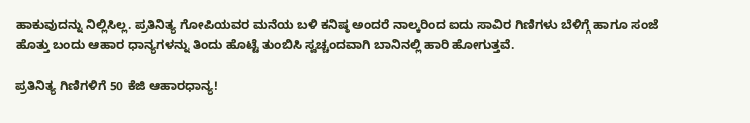ಹಾಕುವುದನ್ನು ನಿಲ್ಲಿಸಿಲ್ಲ. ಪ್ರತಿನಿತ್ಯ ಗೋಪಿಯವರ ಮನೆಯ ಬಳಿ ಕನಿಷ್ಠ ಅಂದರೆ ನಾಲ್ಕರಿಂದ ಐದು ಸಾವಿರ ಗಿಣಿಗಳು ಬೆಳಿಗ್ಗೆ ಹಾಗೂ ಸಂಜೆ ಹೊತ್ತು ಬಂದು ಆಹಾರ ಧಾನ್ಯಗಳನ್ನು ತಿಂದು ಹೊಟ್ಟೆ ತುಂಬಿಸಿ ಸ್ವಚ್ಚಂದವಾಗಿ ಬಾನಿನಲ್ಲಿ ಹಾರಿ ಹೋಗುತ್ತವೆ.

ಪ್ರತಿನಿತ್ಯ ಗಿಣಿಗಳಿಗೆ 50 ಕೆಜಿ ಆಹಾರಧಾನ್ಯ!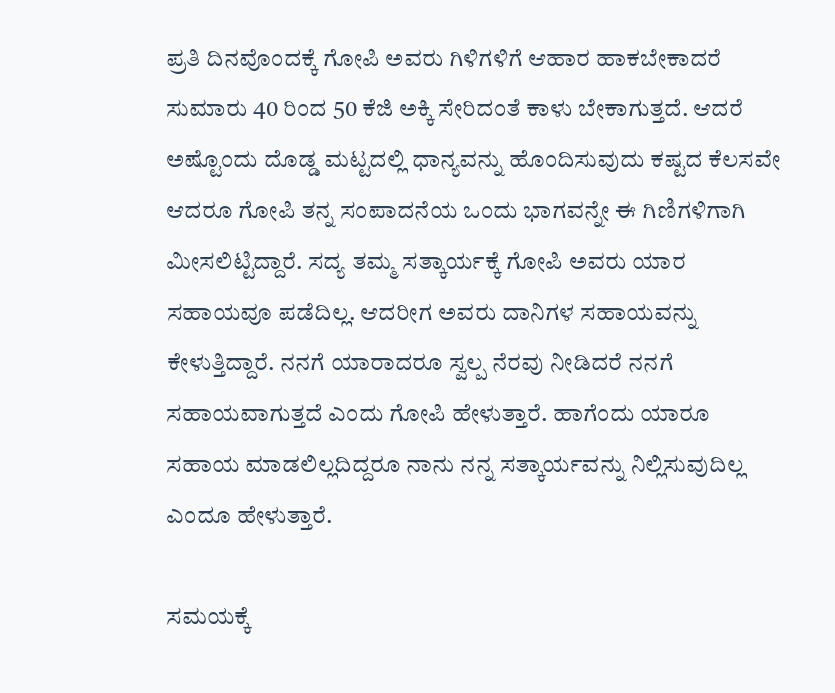ಪ್ರತಿ ದಿನವೊಂದಕ್ಕೆ ಗೋಪಿ ಅವರು ಗಿಳಿಗಳಿಗೆ ಆಹಾರ ಹಾಕಬೇಕಾದರೆ ಸುಮಾರು 40 ರಿಂದ 50 ಕೆಜಿ ಅಕ್ಕಿ ಸೇರಿದಂತೆ ಕಾಳು ಬೇಕಾಗುತ್ತದೆ. ಆದರೆ ಅಷ್ಟೊಂದು ದೊಡ್ಡ ಮಟ್ಟದಲ್ಲಿ ಧಾನ್ಯವನ್ನು ಹೊಂದಿಸುವುದು ಕಷ್ಟದ ಕೆಲಸವೇ ಆದರೂ ಗೋಪಿ ತನ್ನ ಸಂಪಾದನೆಯ ಒಂದು ಭಾಗವನ್ನೇ ಈ ಗಿಣಿಗಳಿಗಾಗಿ ಮೀಸಲಿಟ್ಟಿದ್ದಾರೆ. ಸದ್ಯ ತಮ್ಮ ಸತ್ಕಾರ್ಯಕ್ಕೆ ಗೋಪಿ ಅವರು ಯಾರ ಸಹಾಯವೂ ಪಡೆದಿಲ್ಲ. ಆದರೀಗ ಅವರು ದಾನಿಗಳ ಸಹಾಯವನ್ನು ಕೇಳುತ್ತಿದ್ದಾರೆ. ನನಗೆ ಯಾರಾದರೂ ಸ್ವಲ್ಪ ನೆರವು ನೀಡಿದರೆ ನನಗೆ ಸಹಾಯವಾಗುತ್ತದೆ ಎಂದು ಗೋಪಿ ಹೇಳುತ್ತಾರೆ. ಹಾಗೆಂದು ಯಾರೂ ಸಹಾಯ ಮಾಡಲಿಲ್ಲದಿದ್ದರೂ ನಾನು ನನ್ನ ಸತ್ಕಾರ್ಯವನ್ನು ನಿಲ್ಲಿಸುವುದಿಲ್ಲ ಎಂದೂ ಹೇಳುತ್ತಾರೆ.

ಸಮಯಕ್ಕೆ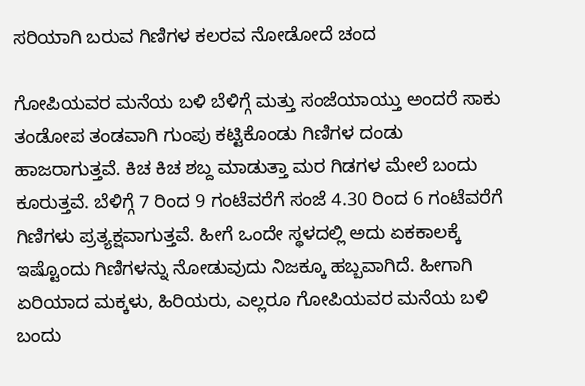ಸರಿಯಾಗಿ ಬರುವ ಗಿಣಿಗಳ ಕಲರವ ನೋಡೋದೆ ಚಂದ

ಗೋಪಿಯವರ ಮನೆಯ ಬಳಿ ಬೆಳಿಗ್ಗೆ ಮತ್ತು ಸಂಜೆಯಾಯ್ತು ಅಂದರೆ ಸಾಕು ತಂಡೋಪ ತಂಡವಾಗಿ ಗುಂಪು ಕಟ್ಟಿಕೊಂಡು ಗಿಣಿಗಳ ದಂಡು ಹಾಜರಾಗುತ್ತವೆ. ಕಿಚ ಕಿಚ ಶಬ್ದ ಮಾಡುತ್ತಾ ಮರ ಗಿಡಗಳ ಮೇಲೆ ಬಂದು ಕೂರುತ್ತವೆ. ಬೆಳಿಗ್ಗೆ 7 ರಿಂದ 9 ಗಂಟೆವರೆಗೆ ಸಂಜೆ 4.30 ರಿಂದ 6 ಗಂಟೆವರೆಗೆ ಗಿಣಿಗಳು ಪ್ರತ್ಯಕ್ಷವಾಗುತ್ತವೆ. ಹೀಗೆ ಒಂದೇ ಸ್ಥಳದಲ್ಲಿ ಅದು ಏಕಕಾಲಕ್ಕೆ ಇಷ್ಟೊಂದು ಗಿಣಿಗಳನ್ನು ನೋಡುವುದು ನಿಜಕ್ಕೂ ಹಬ್ಬವಾಗಿದೆ. ಹೀಗಾಗಿ ಏರಿಯಾದ ಮಕ್ಕಳು, ಹಿರಿಯರು, ಎಲ್ಲರೂ ಗೋಪಿಯವರ ಮನೆಯ ಬಳಿ ಬಂದು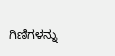ಗಿಣಿಗಳನ್ನು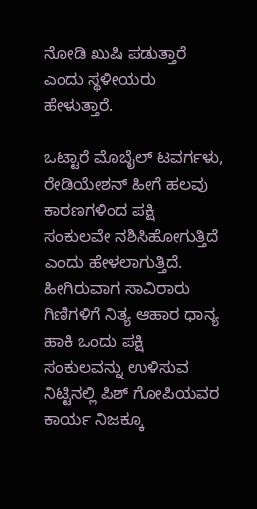ನೋಡಿ ಖುಷಿ ಪಡುತ್ತಾರೆ ಎಂದು ಸ್ಥಳೀಯರು ಹೇಳುತ್ತಾರೆ.

ಒಟ್ಟಾರೆ ಮೊಬೈಲ್ ಟವರ್ಗಳು, ರೇಡಿಯೇಶನ್ ಹೀಗೆ ಹಲವು ಕಾರಣಗಳಿಂದ ಪಕ್ಷಿ ಸಂಕುಲವೇ ನಶಿಸಿಹೋಗುತ್ತಿದೆ ಎಂದು ಹೇಳಲಾಗುತ್ತಿದೆ. ಹೀಗಿರುವಾಗ ಸಾವಿರಾರು ಗಿಣಿಗಳಿಗೆ ನಿತ್ಯ ಆಹಾರ ಧಾನ್ಯ ಹಾಕಿ ಒಂದು ಪಕ್ಷಿ ಸಂಕುಲವನ್ನು ಉಳಿಸುವ ನಿಟ್ಟಿನಲ್ಲಿ ಪಿಶ್ ಗೋಪಿಯವರ ಕಾರ್ಯ ನಿಜಕ್ಕೂ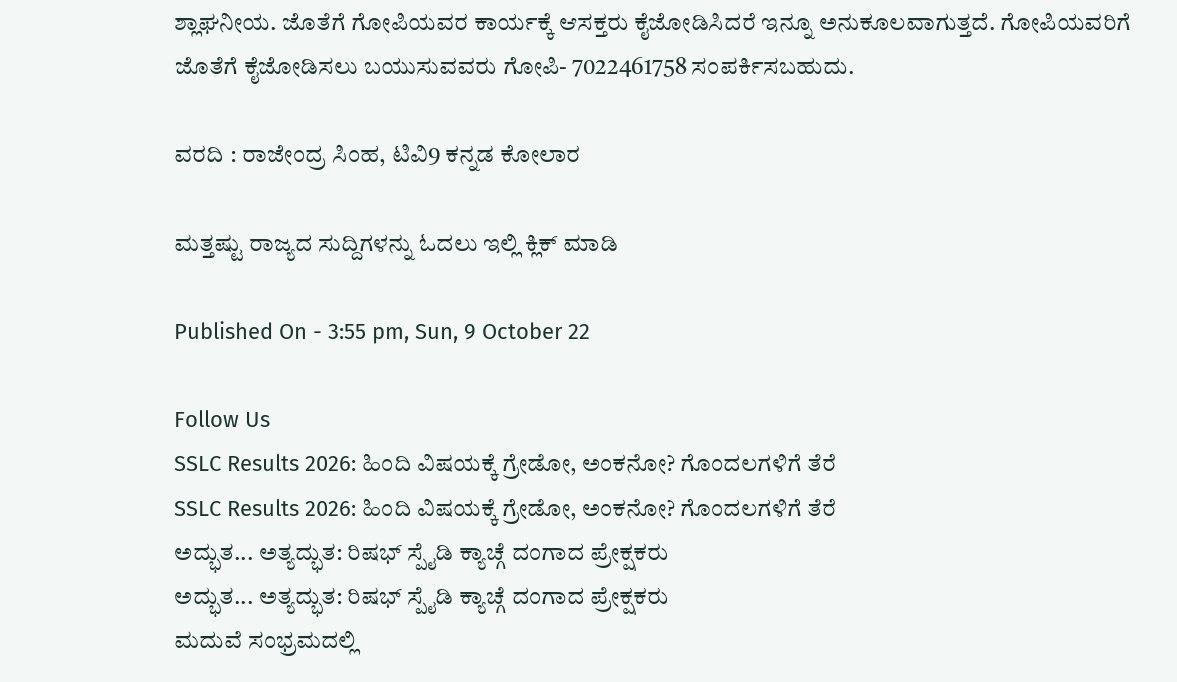ಶ್ಲಾಘನೀಯ. ಜೊತೆಗೆ ಗೋಪಿಯವರ ಕಾರ್ಯಕ್ಕೆ ಆಸಕ್ತರು ಕೈಜೋಡಿಸಿದರೆ ಇನ್ನೂ ಅನುಕೂಲವಾಗುತ್ತದೆ. ಗೋಪಿಯವರಿಗೆ ಜೊತೆಗೆ ಕೈಜೋಡಿಸಲು ಬಯುಸುವವರು ಗೋಪಿ- 7022461758 ಸಂಪರ್ಕಿಸಬಹುದು.

ವರದಿ : ರಾಜೇಂದ್ರ ಸಿಂಹ, ಟಿವಿ9 ಕನ್ನಡ ಕೋಲಾರ

ಮತ್ತಷ್ಟು ರಾಜ್ಯದ ಸುದ್ದಿಗಳನ್ನು ಓದಲು ಇಲ್ಲಿ ಕ್ಲಿಕ್ ಮಾಡಿ

Published On - 3:55 pm, Sun, 9 October 22

Follow Us
SSLC Results 2026: ಹಿಂದಿ ವಿಷಯಕ್ಕೆ ಗ್ರೇಡೋ, ಅಂಕನೋ? ಗೊಂದಲಗಳಿಗೆ ತೆರೆ
SSLC Results 2026: ಹಿಂದಿ ವಿಷಯಕ್ಕೆ ಗ್ರೇಡೋ, ಅಂಕನೋ? ಗೊಂದಲಗಳಿಗೆ ತೆರೆ
ಅದ್ಭುತ... ಅತ್ಯದ್ಭುತ: ರಿಷಭ್ ಸ್ಪೈಡಿ ಕ್ಯಾಚ್ಗೆ ದಂಗಾದ ಪ್ರೇಕ್ಷಕರು
ಅದ್ಭುತ... ಅತ್ಯದ್ಭುತ: ರಿಷಭ್ ಸ್ಪೈಡಿ ಕ್ಯಾಚ್ಗೆ ದಂಗಾದ ಪ್ರೇಕ್ಷಕರು
ಮದುವೆ ಸಂಭ್ರಮದಲ್ಲಿ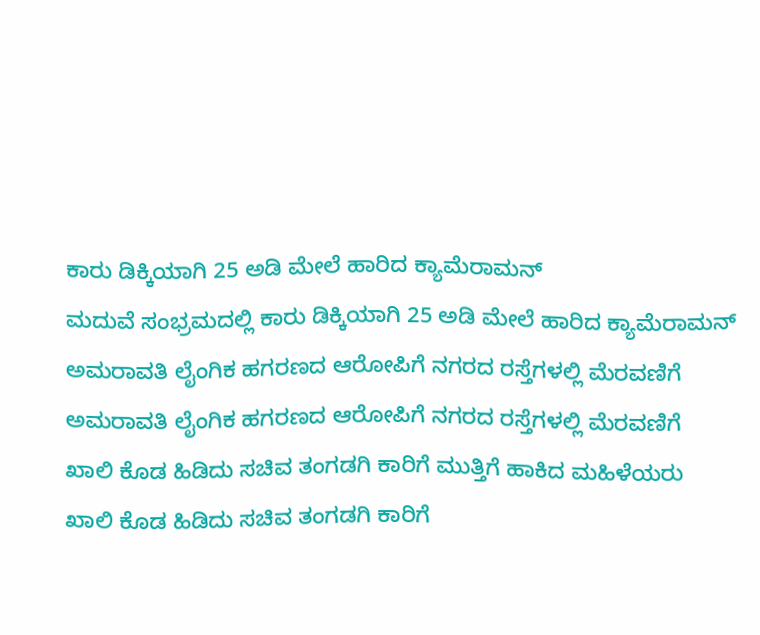ಕಾರು ಡಿಕ್ಕಿಯಾಗಿ 25 ಅಡಿ ಮೇಲೆ ಹಾರಿದ ಕ್ಯಾಮೆರಾಮನ್
ಮದುವೆ ಸಂಭ್ರಮದಲ್ಲಿ ಕಾರು ಡಿಕ್ಕಿಯಾಗಿ 25 ಅಡಿ ಮೇಲೆ ಹಾರಿದ ಕ್ಯಾಮೆರಾಮನ್
ಅಮರಾವತಿ ಲೈಂಗಿಕ ಹಗರಣದ ಆರೋಪಿಗೆ ನಗರದ ರಸ್ತೆಗಳಲ್ಲಿ ಮೆರವಣಿಗೆ
ಅಮರಾವತಿ ಲೈಂಗಿಕ ಹಗರಣದ ಆರೋಪಿಗೆ ನಗರದ ರಸ್ತೆಗಳಲ್ಲಿ ಮೆರವಣಿಗೆ
ಖಾಲಿ ಕೊಡ ಹಿಡಿದು ಸಚಿವ ತಂಗಡಗಿ ಕಾರಿಗೆ ಮುತ್ತಿಗೆ ಹಾಕಿದ ಮಹಿಳೆಯರು
ಖಾಲಿ ಕೊಡ ಹಿಡಿದು ಸಚಿವ ತಂಗಡಗಿ ಕಾರಿಗೆ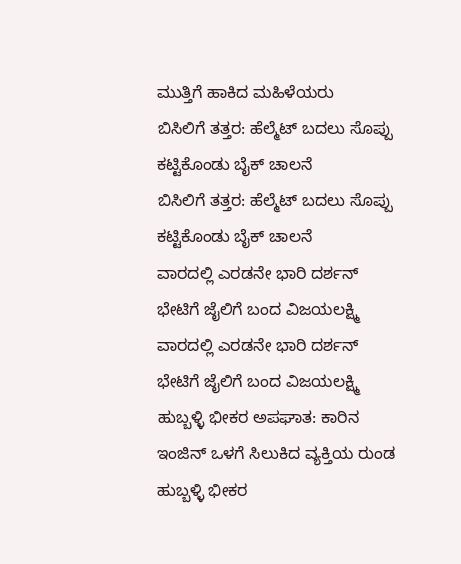ಮುತ್ತಿಗೆ ಹಾಕಿದ ಮಹಿಳೆಯರು
ಬಿಸಿಲಿಗೆ ತತ್ತರ: ಹೆಲ್ಮೆಟ್ ಬದಲು ಸೊಪ್ಪು ಕಟ್ಟಿಕೊಂಡು ಬೈಕ್ ಚಾಲನೆ
ಬಿಸಿಲಿಗೆ ತತ್ತರ: ಹೆಲ್ಮೆಟ್ ಬದಲು ಸೊಪ್ಪು ಕಟ್ಟಿಕೊಂಡು ಬೈಕ್ ಚಾಲನೆ
ವಾರದಲ್ಲಿ ಎರಡನೇ ಭಾರಿ ದರ್ಶನ್ ಭೇಟಿಗೆ ಜೈಲಿಗೆ ಬಂದ ವಿಜಯಲಕ್ಷ್ಮಿ
ವಾರದಲ್ಲಿ ಎರಡನೇ ಭಾರಿ ದರ್ಶನ್ ಭೇಟಿಗೆ ಜೈಲಿಗೆ ಬಂದ ವಿಜಯಲಕ್ಷ್ಮಿ
ಹುಬ್ಬಳ್ಳಿ ಭೀಕರ ಅಪಘಾತ: ಕಾರಿನ ಇಂಜಿನ್ ಒಳಗೆ ಸಿಲುಕಿದ ವ್ಯಕ್ತಿಯ ರುಂಡ
ಹುಬ್ಬಳ್ಳಿ ಭೀಕರ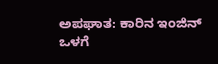ಅಪಘಾತ: ಕಾರಿನ ಇಂಜಿನ್ ಒಳಗೆ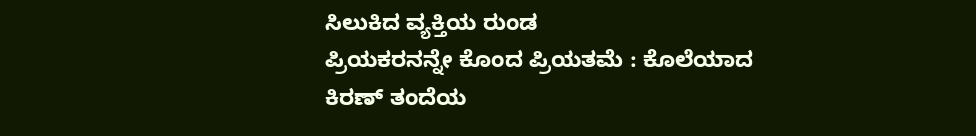ಸಿಲುಕಿದ ವ್ಯಕ್ತಿಯ ರುಂಡ
ಪ್ರಿಯಕರನನ್ನೇ ಕೊಂದ ಪ್ರಿಯತಮೆ : ಕೊಲೆಯಾದ ಕಿರಣ್ ತಂದೆಯ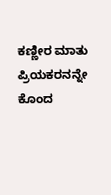ಕಣ್ಣೀರ ಮಾತು
ಪ್ರಿಯಕರನನ್ನೇ ಕೊಂದ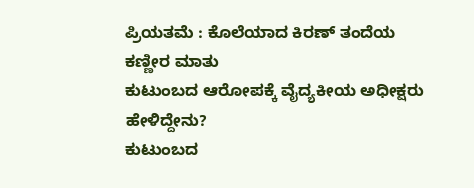ಪ್ರಿಯತಮೆ : ಕೊಲೆಯಾದ ಕಿರಣ್ ತಂದೆಯ ಕಣ್ಣೀರ ಮಾತು
ಕುಟುಂಬದ ಆರೋಪಕ್ಕೆ ವೈದ್ಯಕೀಯ ಅಧೀಕ್ಷರು ಹೇಳಿದ್ದೇನು?
ಕುಟುಂಬದ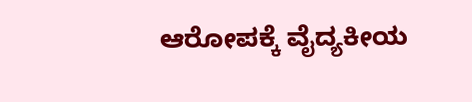ಆರೋಪಕ್ಕೆ ವೈದ್ಯಕೀಯ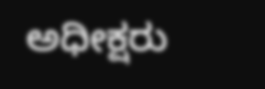ಅಧೀಕ್ಷರು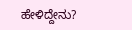ಹೇಳಿದ್ದೇನು?